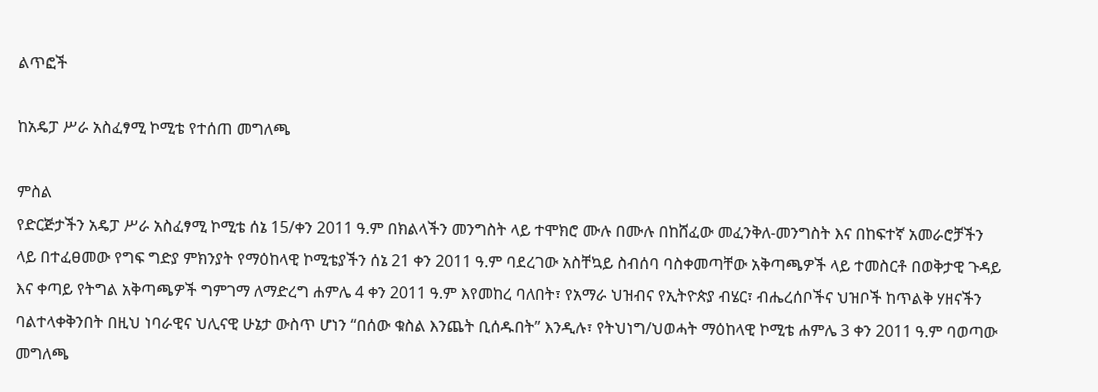ልጥፎች

ከአዴፓ ሥራ አስፈፃሚ ኮሚቴ የተሰጠ መግለጫ

ምስል
የድርጅታችን አዴፓ ሥራ አስፈፃሚ ኮሚቴ ሰኔ 15/ቀን 2011 ዓ.ም በክልላችን መንግስት ላይ ተሞክሮ ሙሉ በሙሉ በከሸፈው መፈንቅለ-መንግስት እና በከፍተኛ አመራሮቻችን ላይ በተፈፀመው የግፍ ግድያ ምክንያት የማዕከላዊ ኮሚቴያችን ሰኔ 21 ቀን 2011 ዓ.ም ባደረገው አስቸኳይ ስብሰባ ባስቀመጣቸው አቅጣጫዎች ላይ ተመስርቶ በወቅታዊ ጉዳይ እና ቀጣይ የትግል አቅጣጫዎች ግምገማ ለማድረግ ሐምሌ 4 ቀን 2011 ዓ.ም እየመከረ ባለበት፣ የአማራ ህዝብና የኢትዮጵያ ብሄር፣ ብሔረሰቦችና ህዝቦች ከጥልቅ ሃዘናችን ባልተላቀቅንበት በዚህ ነባራዊና ህሊናዊ ሁኔታ ውስጥ ሆነን “በሰው ቁስል እንጨት ቢሰዱበት” እንዲሉ፣ የትህነግ/ህወሓት ማዕከላዊ ኮሚቴ ሐምሌ 3 ቀን 2011 ዓ.ም ባወጣው መግለጫ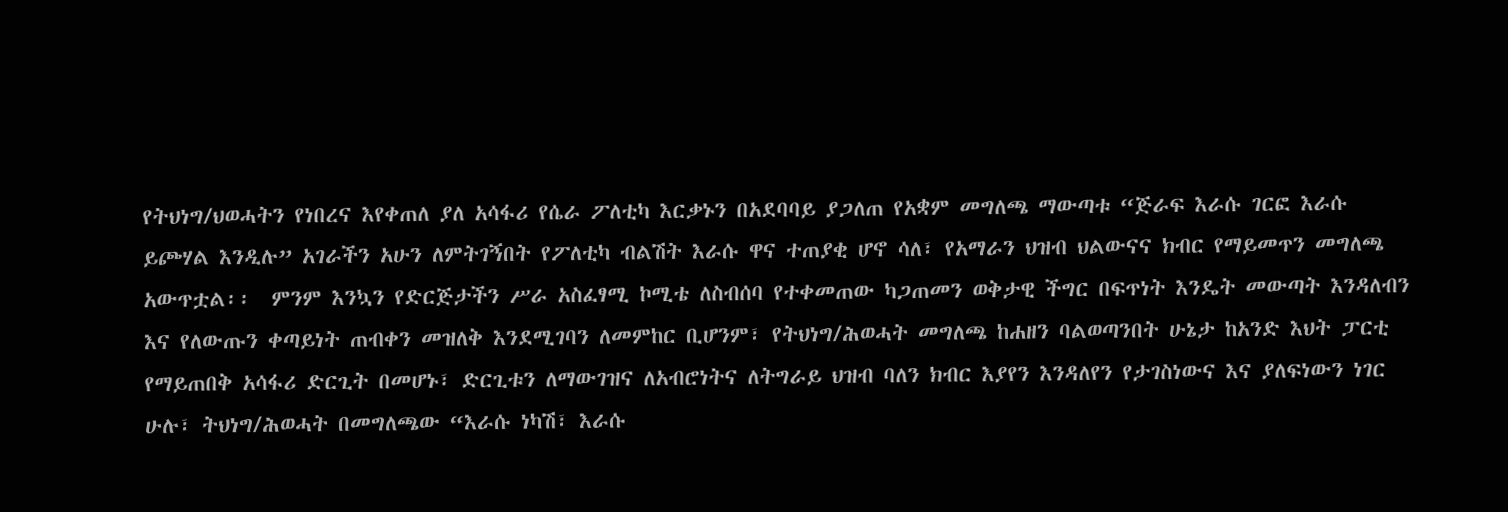የትህነግ/ህወሓትን የነበረና እየቀጠለ ያለ አሳፋሪ የሴራ ፖለቲካ እርቃኑን በአደባባይ ያጋለጠ የአቋም መግለጫ ማውጣቱ “ጅራፍ እራሱ ገርፎ እራሱ ይጮሃል እንዲሉ” አገራችን አሁን ለምትገኝበት የፖለቲካ ብልሽት እራሱ ዋና ተጠያቂ ሆኖ ሳለ፣ የአማራን ህዝብ ህልውናና ክብር የማይመጥን መግለጫ አውጥቷል፡፡  ምንም እንኳን የድርጅታችን ሥራ አስፈፃሚ ኮሚቴ ለስብሰባ የተቀመጠው ካጋጠመን ወቅታዊ ችግር በፍጥነት እንዴት መውጣት እንዳለብን እና የለውጡን ቀጣይነት ጠብቀን መዝለቅ እንደሚገባን ለመምከር ቢሆንም፣ የትህነግ/ሕወሓት መግለጫ ከሐዘን ባልወጣንበት ሁኔታ ከአንድ እህት ፓርቲ የማይጠበቅ አሳፋሪ ድርጊት በመሆኑ፣ ድርጊቱን ለማውገዝና ለአብሮነትና ለትግራይ ህዝብ ባለን ክብር እያየን እንዳለየን የታገስነውና እና ያለፍነውን ነገር ሁሉ፣ ትህነግ/ሕወሓት በመግለጫው “እራሱ ነካሽ፣ እራሱ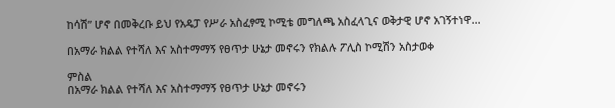ከሳሽ” ሆኖ በመቅረቡ ይህ የአዴፓ የሥራ አስፈፃሚ ኮሚቴ መግለጫ አስፈላጊና ወቅታዊ ሆኖ አገኝተነዋ...

በአማራ ክልል የተሻለ እና አስተማማኝ የፀጥታ ሁኔታ መኖሩን የክልሉ ፖሊስ ኮሚሽን አስታወቀ

ምስል
በአማራ ክልል የተሻለ እና አስተማማኝ የፀጥታ ሁኔታ መኖሩን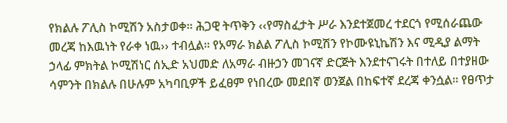የክልሉ ፖሊስ ኮሚሽን አስታወቀ፡፡ ሕጋዊ ትጥቅን ‹‹የማስፈታት ሥራ እንደተጀመረ ተደርጎ የሚሰራጨው መረጃ ከእዉነት የራቀ ነዉ›› ተብሏል፡፡ የአማራ ክልል ፖሊስ ኮሚሽን የኮሙዩኒኬሽን እና ሚዲያ ልማት ኃላፊ ምክትል ኮሚሽነር ሰኢድ አህመድ ለአማራ ብዙኃን መገናኛ ድርጅት እንደተናገሩት በተለይ በተያዘው ሳምንት በክልሉ በሁሉም አካባቢዎች ይፈፀም የነበረው መደበኛ ወንጀል በከፍተኛ ደረጃ ቀንሷል፡፡ የፀጥታ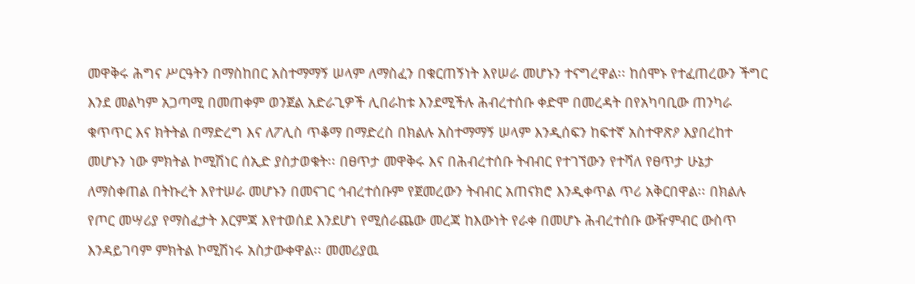መዋቅሩ ሕግና ሥርዓትን በማስከበር አስተማማኝ ሠላም ለማስፈን በቁርጠኝነት እየሠራ መሆኑን ተናግረዋል፡፡ ከሰሞኑ የተፈጠረውን ችግር እንደ መልካም አጋጣሚ በመጠቀም ወንጀል አድራጊዎች ሊበራከቱ እንደሚችሉ ሕብረተሰቡ ቀድሞ በመረዳት በየአካባቢው ጠንካራ ቁጥጥር እና ክትትል በማድረግ እና ለፖሊስ ጥቆማ በማድረስ በክልሉ አስተማማኝ ሠላም እንዲሰፍን ከፍተኛ አስተዋጽዖ እያበረከተ መሆኑን ነው ምክትል ኮሚሽነር ሰኢድ ያስታወቁት፡፡ በፀጥታ መዋቅሩ እና በሕብረተሰቡ ትብብር የተገኘውን የተሻለ የፀጥታ ሁኔታ ለማስቀጠል በትኩረት እየተሠራ መሆኑን በመናገር ኅብረተሰቡም የጀመረውን ትብብር አጠናክሮ እንዲቀጥል ጥሪ አቅርበዋል፡፡ በክልሉ የጦር መሣሪያ የማስፈታት እርምጃ እየተወሰደ እንደሆነ የሚሰራጨው መረጃ ከእውነት የራቀ በመሆኑ ሕብረተሰቡ ውዥምብር ውስጥ እንዳይገባም ምክትል ኮሚሽነሩ አስታውቀዋል፡፡ መመሪያዉ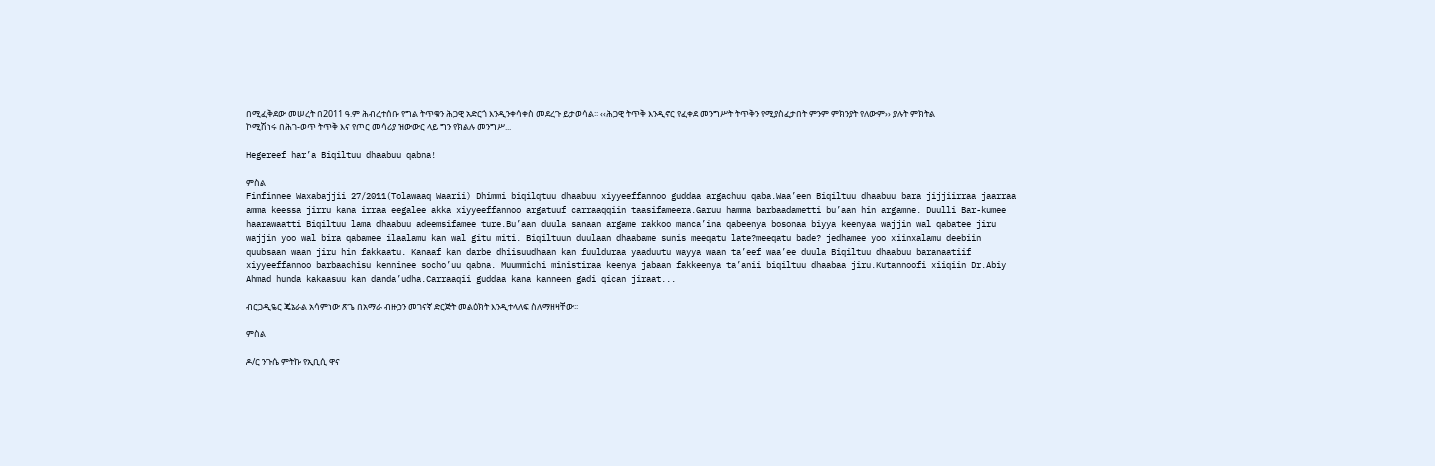በሚፈቅደው መሠረት በ2011 ዓ.ም ሕብረተሰቡ የግል ትጥቁን ሕጋዊ አድርጎ እንዲንቀሳቀስ መደረጉ ይታወሳል፡፡ ‹‹ሕጋዊ ትጥቅ እንዲኖር የፈቀደ መንግሥት ትጥቅን የሚያስፈታበት ምንም ምክንያት የለውም›› ያሉት ምክትል ኮሚሽነሩ በሕገ-ወጥ ትጥቅ እና የጦር መሳሪያ ዝውውር ላይ ግን የክልሉ መንግሥ...

Hegereef har’a Biqiltuu dhaabuu qabna!

ምስል
Finfinnee Waxabajjii 27/2011(Tolawaaq Waarii) Dhimmi biqilqtuu dhaabuu xiyyeeffannoo guddaa argachuu qaba.Waa’een Biqiltuu dhaabuu bara jijjiirraa jaarraa amma keessa jirru kana irraa eegalee akka xiyyeeffannoo argatuuf carraaqqiin taasifameera.Garuu hamma barbaadametti bu’aan hin argamne. Duulli Bar-kumee haarawaatti Biqiltuu lama dhaabuu adeemsifamee ture.Bu’aan duula sanaan argame rakkoo manca’ina qabeenya bosonaa biyya keenyaa wajjin wal qabatee jiru wajjin yoo wal bira qabamee ilaalamu kan wal gitu miti. Biqiltuun duulaan dhaabame sunis meeqatu late?meeqatu bade? jedhamee yoo xiinxalamu deebiin quubsaan waan jiru hin fakkaatu. Kanaaf kan darbe dhiisuudhaan kan fuulduraa yaaduutu wayya waan ta’eef waa’ee duula Biqiltuu dhaabuu baranaatiif xiyyeeffannoo barbaachisu kenninee socho’uu qabna. Muummichi ministiraa keenya jabaan fakkeenya ta’anii biqiltuu dhaabaa jiru.Kutannoofi xiiqiin Dr.Abiy Ahmad hunda kakaasuu kan danda’udha.Carraaqii guddaa kana kanneen gadi qican jiraat...

ብርጋዲዬር ጄኔራል አሳምነው ጽጌ በአማራ ብዙኃን መገናኛ ድርጅት መልዕክት እንዲተላለፍ ስለማዘዛቸው፡፡

ምስል

ዶ/ር ንጉሴ ምትኩ የኢቢሲ ዋና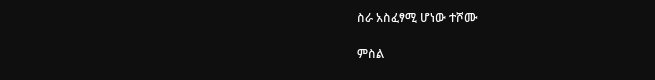ስራ አስፈፃሚ ሆነው ተሾሙ

ምስል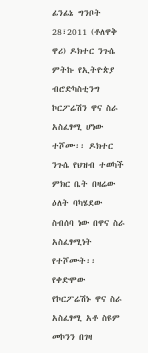ፊንፊኔ ግንቦት 28፣2011 (ቶለዋቅ ዋሪ) ዶክተር ንጉሴ ምትኩ የኢትዮጵያ ብሮድካስቲንግ ኮርፖሬሽን ዋና ስራ አስፈፃሚ ሆነው ተሾሙ፡፡ ዶክተር ንጉሴ የህዝብ ተወካች ምክር ቤት በዛሬው ዕለት ባካሄደው ስብሰባ ነው በዋና ስራ አስፈፃሚነት የተሾሙት፡፡ የቀድሞው የኮርፖሬሽኑ ዋና ስራ አስፈፃሚ አቶ ስዩም መኮንን በገዛ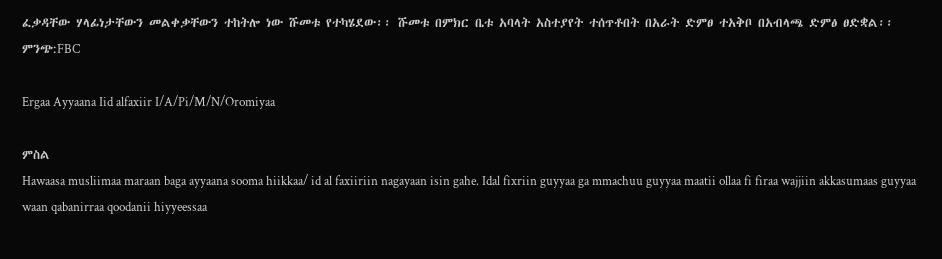ፈቃዳቸው ሃላፊነታቸውን መልቀቃቸውን ተከትሎ ነው ሹመቱ የተካሄደው፡፡ ሹመቱ በምክር ቤቱ አባላት አስተያየት ተሰጥቶበት በአራት ድምፀ ተአቅቦ በአብላጫ ድምፅ ፀድቋል፡፡ ምንጭ:FBC

Ergaa Ayyaana Iid alfaxiir I/A/Pi/M/N/Oromiyaa

ምስል
Hawaasa musliimaa maraan baga ayyaana sooma hiikkaa/ id al faxiiriin nagayaan isin gahe. Idal fixriin guyyaa ga mmachuu guyyaa maatii ollaa fi firaa wajjiin akkasumaas guyyaa waan qabanirraa qoodanii hiyyeessaa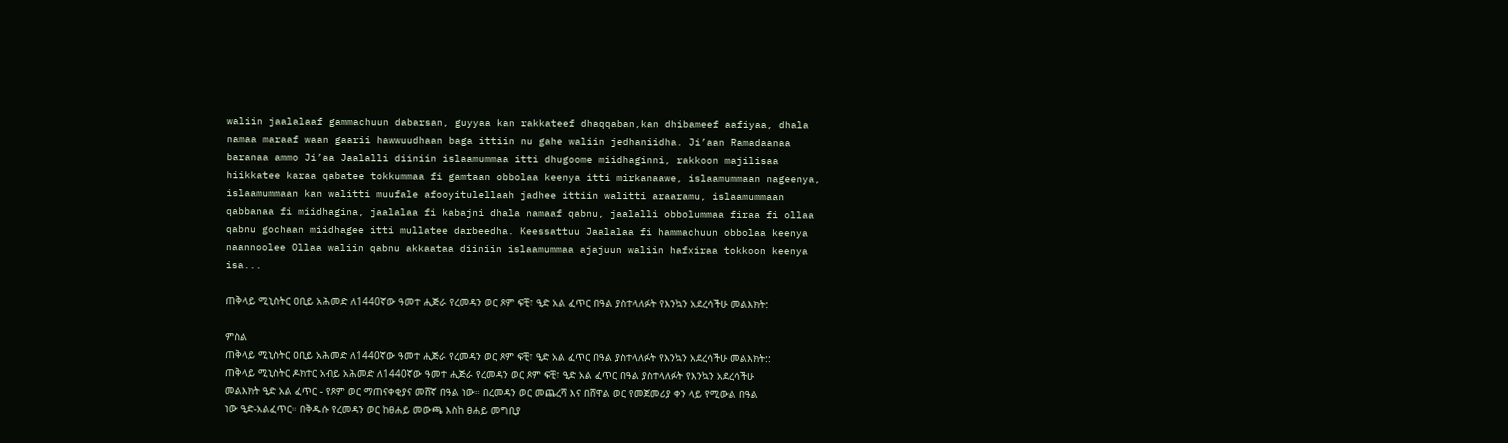waliin jaalalaaf gammachuun dabarsan, guyyaa kan rakkateef dhaqqaban,kan dhibameef aafiyaa, dhala namaa maraaf waan gaarii hawwuudhaan baga ittiin nu gahe waliin jedhaniidha. Ji’aan Ramadaanaa baranaa ammo Ji’aa Jaalalli diiniin islaamummaa itti dhugoome miidhaginni, rakkoon majilisaa hiikkatee karaa qabatee tokkummaa fi gamtaan obbolaa keenya itti mirkanaawe, islaamummaan nageenya, islaamummaan kan walitti muufale afooyitulellaah jadhee ittiin walitti araaramu, islaamummaan qabbanaa fi miidhagina, jaalalaa fi kabajni dhala namaaf qabnu, jaalalli obbolummaa firaa fi ollaa qabnu gochaan miidhagee itti mullatee darbeedha. Keessattuu Jaalalaa fi hammachuun obbolaa keenya naannoolee Ollaa waliin qabnu akkaataa diiniin islaamummaa ajajuun waliin hafxiraa tokkoon keenya isa...

ጠቅላይ ሚኒስትር ዐቢይ አሕመድ ለ1440ኛው ዓመተ ሒጅራ የረመዳን ወር ጾም ፍቺ፣ ዒድ አል ፈጥር በዓል ያስተላለፉት የእንኳን አደረሳችሁ መልእክት:

ምስል
ጠቅላይ ሚኒስትር ዐቢይ አሕመድ ለ1440ኛው ዓመተ ሒጅራ የረመዳን ወር ጾም ፍቺ፣ ዒድ አል ፈጥር በዓል ያስተላለፉት የእንኳን አደረሳችሁ መልእክት:: ጠቅላይ ሚኒስትር ዶክተር አብይ አሕመድ ለ1440ኛው ዓመተ ሒጅራ የረመዳን ወር ጾም ፍቺ፣ ዒድ አል ፈጥር በዓል ያስተላለፉት የእንኳን አደረሳችሁ መልእክት ዒድ አል ፈጥር - የጾም ወር ማጠናቀቂያና መሸኛ በዓል ነው። በረመዳን ወር መጨረሻ እና በሸዋል ወር የመጀመሪያ ቀን ላይ የሚውል በዓል ነው ዒድ-አልፈጥር። በቅዱሱ የረመዳን ወር ከፀሐይ መውጫ እስከ ፀሐይ መግቢያ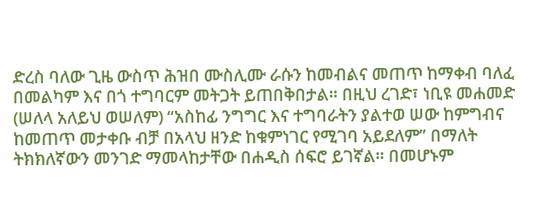ድረስ ባለው ጊዜ ውስጥ ሕዝበ ሙስሊሙ ራሱን ከመብልና መጠጥ ከማቀብ ባለፈ በመልካም እና በጎ ተግባርም መትጋት ይጠበቅበታል። በዚህ ረገድ፣ ነቢዩ መሐመድ (ሠለላ አለይህ ወሠለም) “አስከፊ ንግግር እና ተግባራትን ያልተወ ሠው ከምግብና ከመጠጥ መታቀቡ ብቻ በአላህ ዘንድ ከቁምነገር የሚገባ አይደለም” በማለት ትክክለኛውን መንገድ ማመላከታቸው በሐዲስ ሰፍሮ ይገኛል። በመሆኑም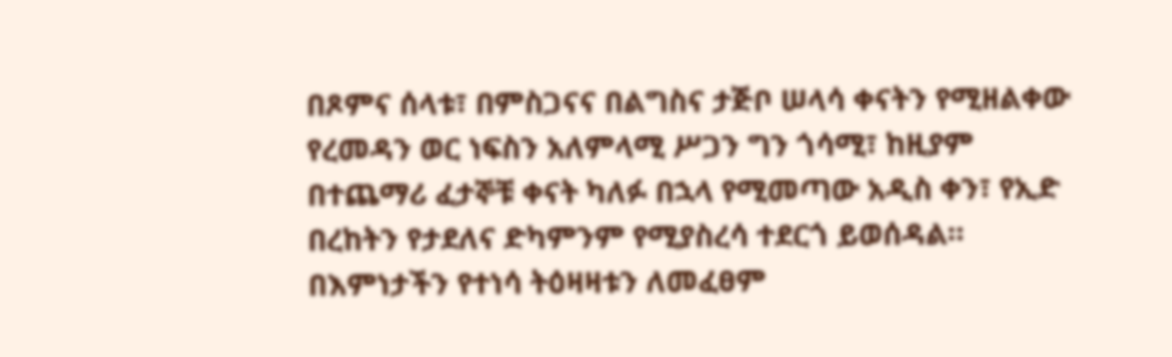በጾምና ሰላቱ፣ በምስጋናና በልግስና ታጅቦ ሠላሳ ቀናትን የሚዘልቀው የረመዳን ወር ነፍስን አለምላሚ ሥጋን ግን ጎሳሚ፣ ከዚያም በተጨማሪ ፈታኞቹ ቀናት ካለፉ በኋላ የሚመጣው አዲስ ቀን፣ የኢድ በረከትን የታደለና ድካምንም የሚያስረሳ ተደርጎ ይወሰዳል። በእምነታችን የተነሳ ትዕዛዛቱን ለመፈፀም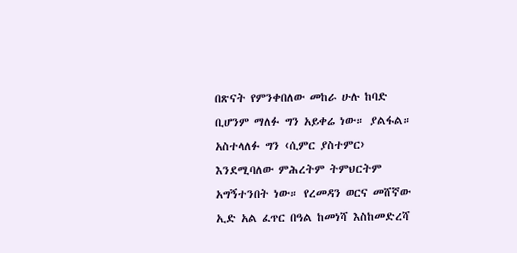በጽናት የምንቀበለው መከራ ሁሉ ከባድ ቢሆንም ማለፉ ግን አይቀሬ ነው። ያልፋል። አስተላለፉ ግን ‹ሲምር ያስተምር› እንደሚባለው ምሕረትም ትምህርትም አግኝተንበት ነው። የረመዳን ወርና መሸኛው ኢድ አል ፈጥር በዓል ከመነሻ እስከመድረሻ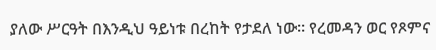ያለው ሥርዓት በእንዲህ ዓይነቱ በረከት የታደለ ነው። የረመዳን ወር የጾምና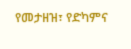የመታዘዝ፣ የድካምና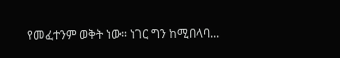የመፈተንም ወቅት ነው። ነገር ግን ከሚበላባ...